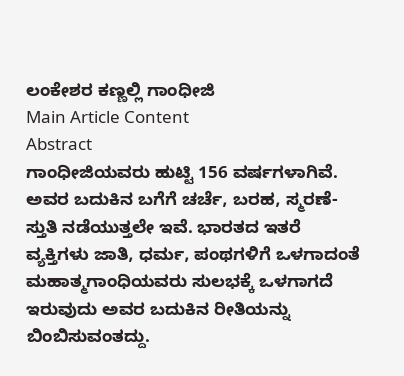ಲಂಕೇಶರ ಕಣ್ಣಲ್ಲಿ ಗಾಂಧೀಜಿ
Main Article Content
Abstract
ಗಾಂಧೀಜಿಯವರು ಹುಟ್ಟಿ 156 ವರ್ಷಗಳಾಗಿವೆ. ಅವರ ಬದುಕಿನ ಬಗೆಗೆ ಚರ್ಚೆ, ಬರಹ, ಸ್ಮರಣೆ-ಸ್ತುತಿ ನಡೆಯುತ್ತಲೇ ಇವೆ. ಭಾರತದ ಇತರೆ ವ್ಯಕ್ತಿಗಳು ಜಾತಿ, ಧರ್ಮ, ಪಂಥಗಳಿಗೆ ಒಳಗಾದಂತೆ ಮಹಾತ್ಮಗಾಂಧಿಯವರು ಸುಲಭಕ್ಕೆ ಒಳಗಾಗದೆ ಇರುವುದು ಅವರ ಬದುಕಿನ ರೀತಿಯನ್ನು ಬಿಂಬಿಸುವಂತದ್ದು.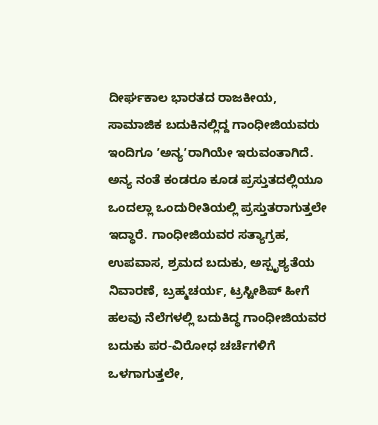ದೀರ್ಘಕಾಲ ಭಾರತದ ರಾಜಕೀಯ, ಸಾಮಾಜಿಕ ಬದುಕಿನಲ್ಲಿದ್ದ ಗಾಂಧೀಜಿಯವರು ಇಂದಿಗೂ ʼಅನ್ಯʼರಾಗಿಯೇ ಇರುವಂತಾಗಿದೆ. ಅನ್ಯ ನಂತೆ ಕಂಡರೂ ಕೂಡ ಪ್ರಸ್ತುತದಲ್ಲಿಯೂ ಒಂದಲ್ಲಾ ಒಂದುರೀತಿಯಲ್ಲಿ ಪ್ರಸ್ತುತರಾಗುತ್ತಲೇ ಇದ್ಧಾರೆ. ಗಾಂಧೀಜಿಯವರ ಸತ್ಯಾಗ್ರಹ, ಉಪವಾಸ, ಶ್ರಮದ ಬದುಕು, ಅಸ್ಪೃಶ್ಯತೆಯ ನಿವಾರಣೆ, ಬ್ರಹ್ಮಚರ್ಯ, ಟ್ರಸ್ಟೀಶಿಪ್ ಹೀಗೆ ಹಲವು ನೆಲೆಗಳಲ್ಲಿ ಬದುಕಿದ್ಧ ಗಾಂಧೀಜಿಯವರ ಬದುಕು ಪರ-ವಿರೋಧ ಚರ್ಚೆಗಳಿಗೆ ಒಳಗಾಗುತ್ತಲೇ,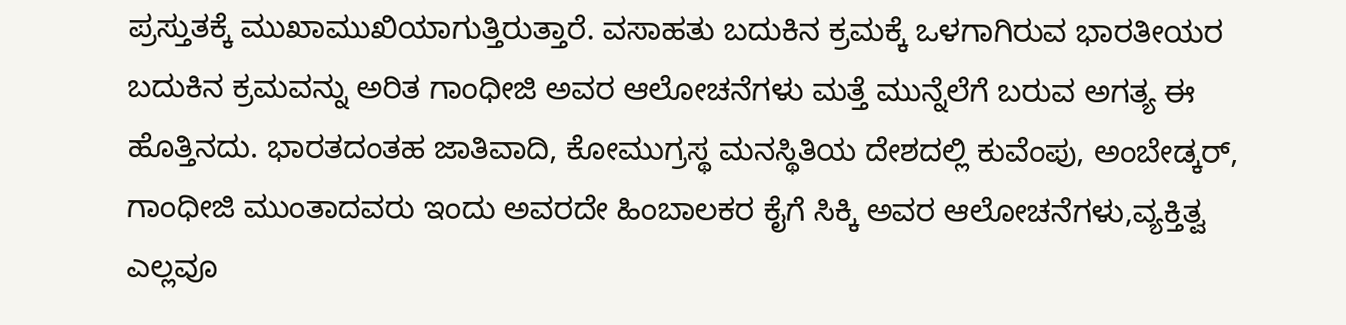ಪ್ರಸ್ತುತಕ್ಕೆ ಮುಖಾಮುಖಿಯಾಗುತ್ತಿರುತ್ತಾರೆ. ವಸಾಹತು ಬದುಕಿನ ಕ್ರಮಕ್ಕೆ ಒಳಗಾಗಿರುವ ಭಾರತೀಯರ ಬದುಕಿನ ಕ್ರಮವನ್ನು ಅರಿತ ಗಾಂಧೀಜಿ ಅವರ ಆಲೋಚನೆಗಳು ಮತ್ತೆ ಮುನ್ನೆಲೆಗೆ ಬರುವ ಅಗತ್ಯ ಈ ಹೊತ್ತಿನದು. ಭಾರತದಂತಹ ಜಾತಿವಾದಿ, ಕೋಮುಗ್ರಸ್ಥ ಮನಸ್ಥಿತಿಯ ದೇಶದಲ್ಲಿ ಕುವೆಂಪು, ಅಂಬೇಡ್ಕರ್, ಗಾಂಧೀಜಿ ಮುಂತಾದವರು ಇಂದು ಅವರದೇ ಹಿಂಬಾಲಕರ ಕೈಗೆ ಸಿಕ್ಕಿ ಅವರ ಆಲೋಚನೆಗಳು,ವ್ಯಕ್ತಿತ್ವ ಎಲ್ಲವೂ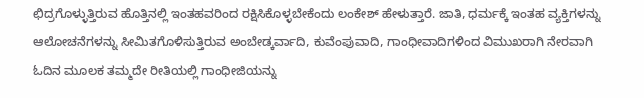ಛಿದ್ರಗೊಳ್ಳುತ್ತಿರುವ ಹೊತ್ತಿನಲ್ಲಿ ಇಂತಹವರಿಂದ ರಕ್ಷಿಸಿಕೊಳ್ಳಬೇಕೆಂದು ಲಂಕೇಶ್ ಹೇಳುತ್ತಾರೆ. ಜಾತಿ, ಧರ್ಮಕ್ಕೆ ಇಂತಹ ವ್ಯಕ್ತಿಗಳನ್ನು ಆಲೋಚನೆಗಳನ್ನು ಸೀಮಿತಗೊಳಿಸುತ್ತಿರುವ ಅಂಬೇಡ್ಕರ್ವಾದಿ, ಕುವೆಂಪುವಾದಿ, ಗಾಂಧೀವಾದಿಗಳಿಂದ ವಿಮುಖರಾಗಿ ನೇರವಾಗಿ ಓದಿನ ಮೂಲಕ ತಮ್ಮದೇ ರೀತಿಯಲ್ಲಿ ಗಾಂಧೀಜಿಯನ್ನು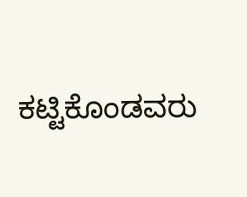ಕಟ್ಟಿಕೊಂಡವರು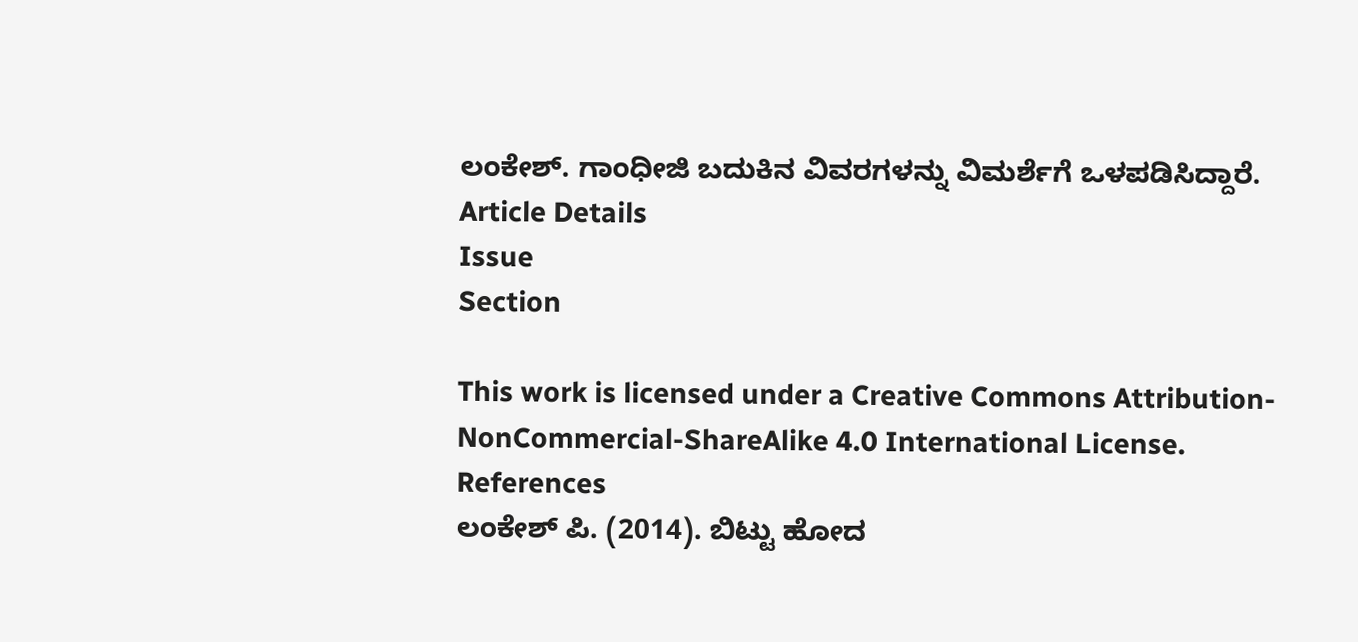ಲಂಕೇಶ್. ಗಾಂಧೀಜಿ ಬದುಕಿನ ವಿವರಗಳನ್ನು ವಿಮರ್ಶೆಗೆ ಒಳಪಡಿಸಿದ್ದಾರೆ.
Article Details
Issue
Section

This work is licensed under a Creative Commons Attribution-NonCommercial-ShareAlike 4.0 International License.
References
ಲಂಕೇಶ್ ಪಿ. (2014). ಬಿಟ್ಟು ಹೋದ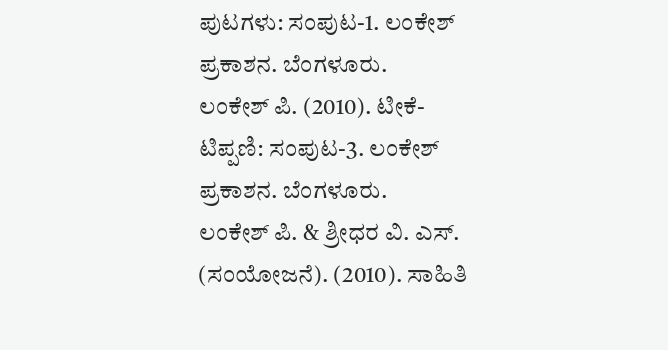ಪುಟಗಳು: ಸಂಪುಟ-1. ಲಂಕೇಶ್ ಪ್ರಕಾಶನ. ಬೆಂಗಳೂರು.
ಲಂಕೇಶ್ ಪಿ. (2010). ಟೀಕೆ-ಟಿಪ್ಪಣಿ: ಸಂಪುಟ-3. ಲಂಕೇಶ್ ಪ್ರಕಾಶನ. ಬೆಂಗಳೂರು.
ಲಂಕೇಶ್ ಪಿ. & ಶ್ರೀಧರ ವಿ. ಎಸ್. (ಸಂಯೋಜನೆ). (2010). ಸಾಹಿತಿ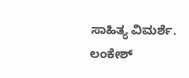ಸಾಹಿತ್ಯ ವಿಮರ್ಶೆ. ಲಂಕೇಶ್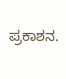ಪ್ರಕಾಶನ.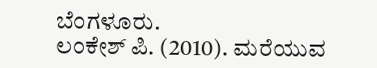ಬೆಂಗಳೂರು.
ಲಂಕೇಶ್ ಪಿ. (2010). ಮರೆಯುವ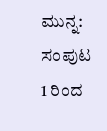ಮುನ್ನ: ಸಂಪುಟ 1 ರಿಂದ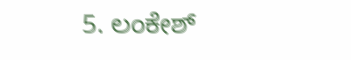5. ಲಂಕೇಶ್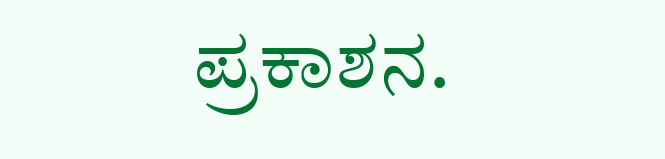ಪ್ರಕಾಶನ.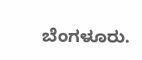ಬೆಂಗಳೂರು.